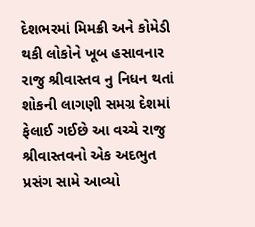દેશભરમાં મિમક્રી અને કોમેડી થકી લોકોને ખૂબ હસાવનાર રાજુ શ્રીવાસ્તવ નુ નિધન થતાં શોકની લાગણી સમગ્ર દેશમાં ફેલાઈ ગઈછે આ વચ્ચે રાજુ શ્રીવાસ્તવનો એક અદભુત પ્રસંગ સામે આવ્યો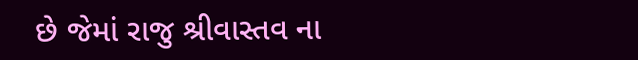છે જેમાં રાજુ શ્રીવાસ્તવ ના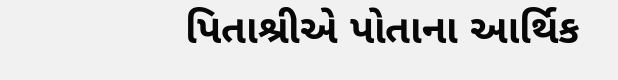પિતાશ્રીએ પોતાના આર્થિક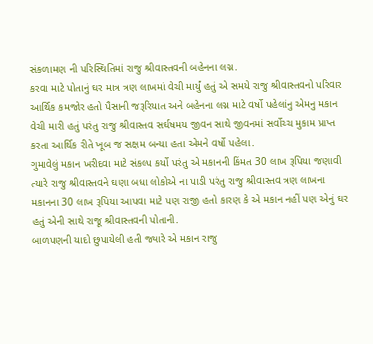સંકળામણ ની પરિસ્થિતિમાં રાજુ શ્રીવાસ્તવની બહેનના લગ્ન.
કરવા માટે પોતાનું ઘર માત્ર ત્રણ લાખમાં વેચી માર્યું હતું એ સમયે રાજુ શ્રીવાસ્તવનો પરિવાર આર્થિક કમજોર હતો પૈસાની જરૂરિયાત અને બહેનના લગ્ન માટે વર્ષો પહેલાંનુ એમનુ મકાન વેચી મારી હતું પરંતુ રાજુ શ્રીવાસ્તવ સર્ઘષમય જીવન સાથે જીવનમાં સર્વોચ્ચ મુકામ પ્રાપ્ત કરતા આર્થિક રીતે ખૂબ જ સક્ષમ બન્યા હતા એમને વર્ષો પહેલા.
ગુમાવેલું મકાન ખરીદવા માટે સંકલ્પ કર્યો પરંતુ એ મકાનની કિંમત 30 લાખ રૂપિયા જણાવી ત્યારે રાજુ શ્રીવાસ્તવને ઘણા બધા લોકોએ ના પાડી પરંતુ રાજુ શ્રીવાસ્તવ ત્રણ લાખના મકાનના 30 લાખ રૂપિયા આપવા માટે પણ રાજી હતો કારણ કે એ મકાન નહીં પણ એનું ઘર હતું એની સાથે રાજૂ શ્રીવાસ્તવની પોતાની.
બાળપણની યાદો છુપાયેલી હતી જ્યારે એ મકાન રાજુ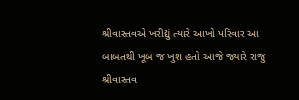શ્રીવાસ્તવએ ખરીદ્યું ત્યારે આખો પરિવાર આ બાબતથી ખૂબ જ ખુશ હતો આજે જ્યારે રાજુ શ્રીવાસ્તવ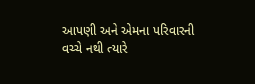આપણી અને એમના પરિવારની વચ્ચે નથી ત્યારે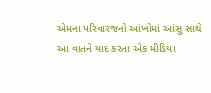એમના પરિવારજનો આંખોમાં આંસુ સાથે આ વાતને યાદ કરતા એક મીડિયા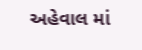અહેવાલ માં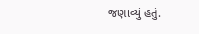જણાવ્યું હતું.